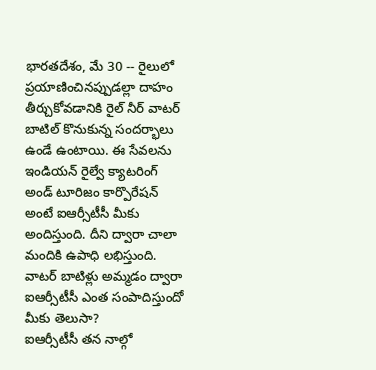భారతదేశం, మే 30 -- రైలులో ప్రయాణించినప్పుడల్లా దాహం తీర్చుకోవడానికి రైల్ నీర్ వాటర్ బాటిల్ కొనుకున్న సందర్భాలు ఉండే ఉంటాయి. ఈ సేవలను ఇండియన్ రైల్వే క్యాటరింగ్ అండ్ టూరిజం కార్పొరేషన్ అంటే ఐఆర్సీటీసీ మీకు అందిస్తుంది. దీని ద్వారా చాలా మందికి ఉపాధి లభిస్తుంది. వాటర్ బాటిళ్లు అమ్మడం ద్వారా ఐఆర్సీటీసీ ఎంత సంపాదిస్తుందో మీకు తెలుసా?
ఐఆర్సీటీసీ తన నాల్గో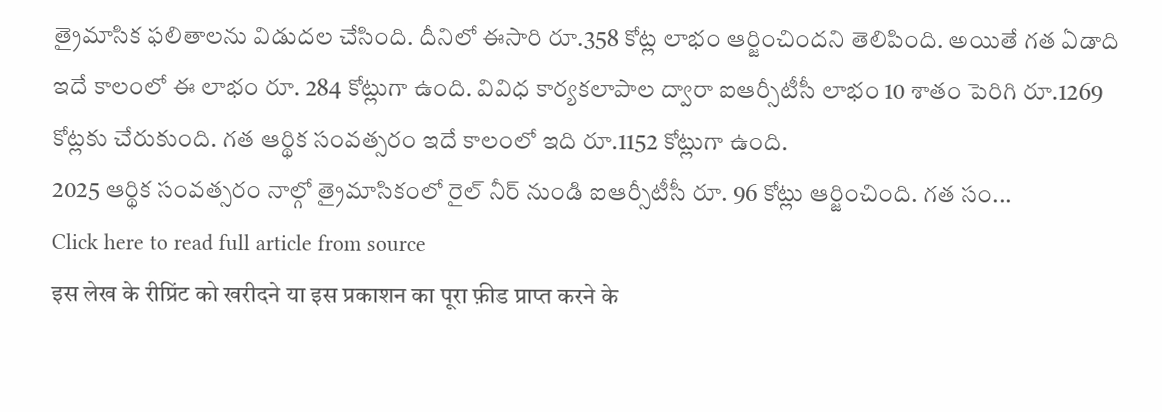త్రైమాసిక ఫలితాలను విడుదల చేసింది. దీనిలో ఈసారి రూ.358 కోట్ల లాభం ఆర్జించిందని తెలిపింది. అయితే గత ఏడాది ఇదే కాలంలో ఈ లాభం రూ. 284 కోట్లుగా ఉంది. వివిధ కార్యకలాపాల ద్వారా ఐఆర్సీటీసీ లాభం 10 శాతం పెరిగి రూ.1269 కోట్లకు చేరుకుంది. గత ఆర్థిక సంవత్సరం ఇదే కాలంలో ఇది రూ.1152 కోట్లుగా ఉంది.
2025 ఆర్థిక సంవత్సరం నాల్గో త్రైమాసికంలో రైల్ నీర్ నుండి ఐఆర్సీటీసీ రూ. 96 కోట్లు ఆర్జించింది. గత సం...
Click here to read full article from source
इस लेख के रीप्रिंट को खरीदने या इस प्रकाशन का पूरा फ़ीड प्राप्त करने के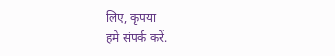लिए, कृपया
हमे संपर्क करें.